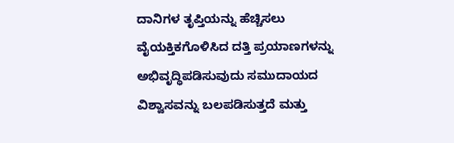ದಾನಿಗಳ ತೃಪ್ತಿಯನ್ನು ಹೆಚ್ಚಿಸಲು ವೈಯಕ್ತಿಕಗೊಳಿಸಿದ ದತ್ತಿ ಪ್ರಯಾಣಗಳನ್ನು ಅಭಿವೃದ್ಧಿಪಡಿಸುವುದು ಸಮುದಾಯದ ವಿಶ್ವಾಸವನ್ನು ಬಲಪಡಿಸುತ್ತದೆ ಮತ್ತು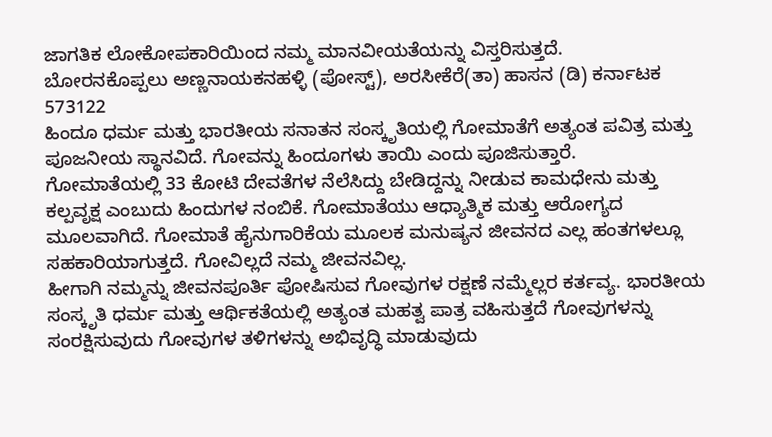ಜಾಗತಿಕ ಲೋಕೋಪಕಾರಿಯಿಂದ ನಮ್ಮ ಮಾನವೀಯತೆಯನ್ನು ವಿಸ್ತರಿಸುತ್ತದೆ.
ಬೋರನಕೊಪ್ಪಲು ಅಣ್ಣನಾಯಕನಹಳ್ಳಿ (ಪೋಸ್ಟ್), ಅರಸೀಕೆರೆ(ತಾ) ಹಾಸನ (ಡಿ) ಕರ್ನಾಟಕ 573122
ಹಿಂದೂ ಧರ್ಮ ಮತ್ತು ಭಾರತೀಯ ಸನಾತನ ಸಂಸ್ಕೃತಿಯಲ್ಲಿ ಗೋಮಾತೆಗೆ ಅತ್ಯಂತ ಪವಿತ್ರ ಮತ್ತು ಪೂಜನೀಯ ಸ್ಥಾನವಿದೆ. ಗೋವನ್ನು ಹಿಂದೂಗಳು ತಾಯಿ ಎಂದು ಪೂಜಿಸುತ್ತಾರೆ.
ಗೋಮಾತೆಯಲ್ಲಿ 33 ಕೋಟಿ ದೇವತೆಗಳ ನೆಲೆಸಿದ್ದು ಬೇಡಿದ್ದನ್ನು ನೀಡುವ ಕಾಮಧೇನು ಮತ್ತು ಕಲ್ಪವೃಕ್ಷ ಎಂಬುದು ಹಿಂದುಗಳ ನಂಬಿಕೆ. ಗೋಮಾತೆಯು ಆಧ್ಯಾತ್ಮಿಕ ಮತ್ತು ಆರೋಗ್ಯದ ಮೂಲವಾಗಿದೆ. ಗೋಮಾತೆ ಹೈನುಗಾರಿಕೆಯ ಮೂಲಕ ಮನುಷ್ಯನ ಜೀವನದ ಎಲ್ಲ ಹಂತಗಳಲ್ಲೂ ಸಹಕಾರಿಯಾಗುತ್ತದೆ. ಗೋವಿಲ್ಲದೆ ನಮ್ಮ ಜೀವನವಿಲ್ಲ.
ಹೀಗಾಗಿ ನಮ್ಮನ್ನು ಜೀವನಪೂರ್ತಿ ಪೋಷಿಸುವ ಗೋವುಗಳ ರಕ್ಷಣೆ ನಮ್ಮೆಲ್ಲರ ಕರ್ತವ್ಯ. ಭಾರತೀಯ ಸಂಸ್ಕೃತಿ ಧರ್ಮ ಮತ್ತು ಆರ್ಥಿಕತೆಯಲ್ಲಿ ಅತ್ಯಂತ ಮಹತ್ವ ಪಾತ್ರ ವಹಿಸುತ್ತದೆ ಗೋವುಗಳನ್ನು ಸಂರಕ್ಷಿಸುವುದು ಗೋವುಗಳ ತಳಿಗಳನ್ನು ಅಭಿವೃದ್ಧಿ ಮಾಡುವುದು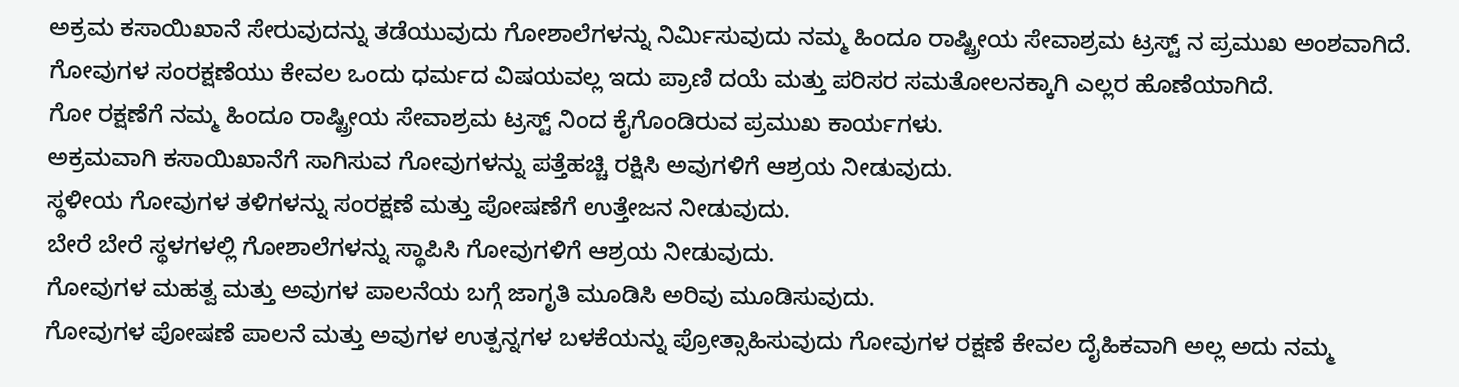ಅಕ್ರಮ ಕಸಾಯಿಖಾನೆ ಸೇರುವುದನ್ನು ತಡೆಯುವುದು ಗೋಶಾಲೆಗಳನ್ನು ನಿರ್ಮಿಸುವುದು ನಮ್ಮ ಹಿಂದೂ ರಾಷ್ಟ್ರೀಯ ಸೇವಾಶ್ರಮ ಟ್ರಸ್ಟ್ ನ ಪ್ರಮುಖ ಅಂಶವಾಗಿದೆ.
ಗೋವುಗಳ ಸಂರಕ್ಷಣೆಯು ಕೇವಲ ಒಂದು ಧರ್ಮದ ವಿಷಯವಲ್ಲ ಇದು ಪ್ರಾಣಿ ದಯೆ ಮತ್ತು ಪರಿಸರ ಸಮತೋಲನಕ್ಕಾಗಿ ಎಲ್ಲರ ಹೊಣೆಯಾಗಿದೆ.
ಗೋ ರಕ್ಷಣೆಗೆ ನಮ್ಮ ಹಿಂದೂ ರಾಷ್ಟ್ರೀಯ ಸೇವಾಶ್ರಮ ಟ್ರಸ್ಟ್ ನಿಂದ ಕೈಗೊಂಡಿರುವ ಪ್ರಮುಖ ಕಾರ್ಯಗಳು.
ಅಕ್ರಮವಾಗಿ ಕಸಾಯಿಖಾನೆಗೆ ಸಾಗಿಸುವ ಗೋವುಗಳನ್ನು ಪತ್ತೆಹಚ್ಚಿ ರಕ್ಷಿಸಿ ಅವುಗಳಿಗೆ ಆಶ್ರಯ ನೀಡುವುದು.
ಸ್ಥಳೀಯ ಗೋವುಗಳ ತಳಿಗಳನ್ನು ಸಂರಕ್ಷಣೆ ಮತ್ತು ಪೋಷಣೆಗೆ ಉತ್ತೇಜನ ನೀಡುವುದು.
ಬೇರೆ ಬೇರೆ ಸ್ಥಳಗಳಲ್ಲಿ ಗೋಶಾಲೆಗಳನ್ನು ಸ್ಥಾಪಿಸಿ ಗೋವುಗಳಿಗೆ ಆಶ್ರಯ ನೀಡುವುದು.
ಗೋವುಗಳ ಮಹತ್ವ ಮತ್ತು ಅವುಗಳ ಪಾಲನೆಯ ಬಗ್ಗೆ ಜಾಗೃತಿ ಮೂಡಿಸಿ ಅರಿವು ಮೂಡಿಸುವುದು.
ಗೋವುಗಳ ಪೋಷಣೆ ಪಾಲನೆ ಮತ್ತು ಅವುಗಳ ಉತ್ಪನ್ನಗಳ ಬಳಕೆಯನ್ನು ಪ್ರೋತ್ಸಾಹಿಸುವುದು ಗೋವುಗಳ ರಕ್ಷಣೆ ಕೇವಲ ದೈಹಿಕವಾಗಿ ಅಲ್ಲ ಅದು ನಮ್ಮ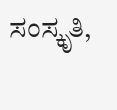ಸಂಸ್ಕೃತಿ,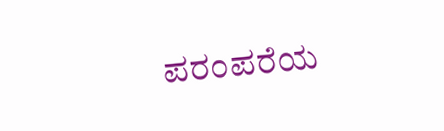ಪರಂಪರೆಯ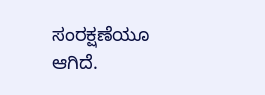ಸಂರಕ್ಷಣೆಯೂ ಆಗಿದೆ.